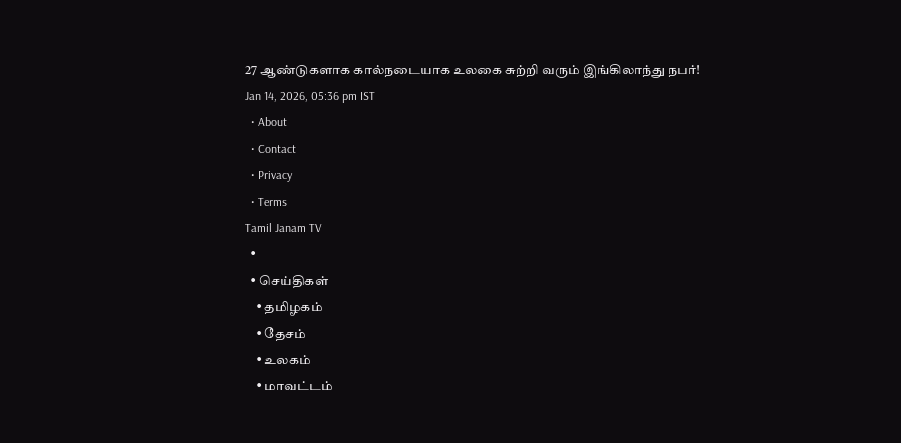27 ஆண்டுகளாக கால்நடையாக உலகை சுற்றி வரும் இங்கிலாந்து நபர்!
Jan 14, 2026, 05:36 pm IST
  • About
  • Contact
  • Privacy
  • Terms
Tamil Janam TV
  •
  • செய்திகள்
    • தமிழகம்
    • தேசம்
    • உலகம்
    • மாவட்டம்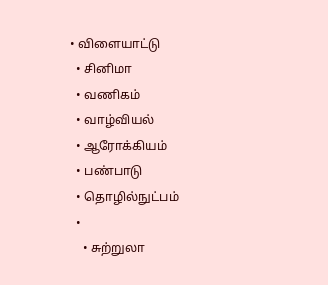• விளையாட்டு
  • சினிமா
  • வணிகம்
  • வாழ்வியல்
  • ஆரோக்கியம்
  • பண்பாடு
  • தொழில்நுட்பம்
  •
    • சுற்றுலா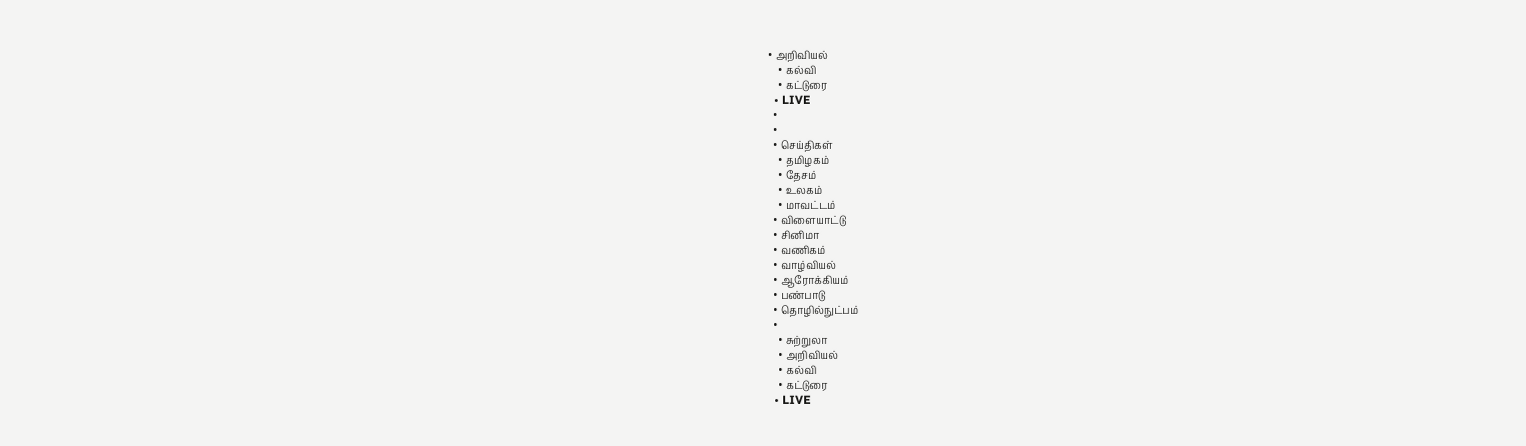• அறிவியல்
    • கல்வி
    • கட்டுரை
  • LIVE
  •
  •
  • செய்திகள்
    • தமிழகம்
    • தேசம்
    • உலகம்
    • மாவட்டம்
  • விளையாட்டு
  • சினிமா
  • வணிகம்
  • வாழ்வியல்
  • ஆரோக்கியம்
  • பண்பாடு
  • தொழில்நுட்பம்
  •
    • சுற்றுலா
    • அறிவியல்
    • கல்வி
    • கட்டுரை
  • LIVE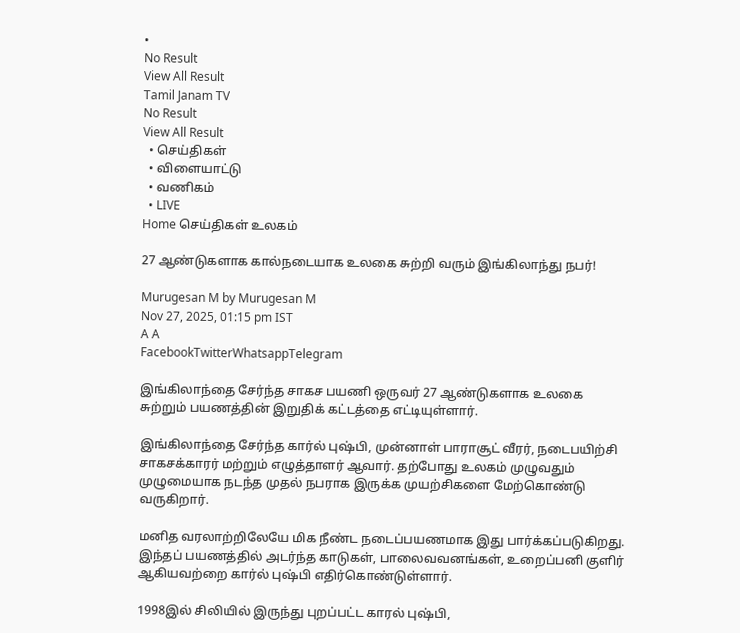•
No Result
View All Result
Tamil Janam TV
No Result
View All Result
  • செய்திகள்
  • விளையாட்டு
  • வணிகம்
  • LIVE
Home செய்திகள் உலகம்

27 ஆண்டுகளாக கால்நடையாக உலகை சுற்றி வரும் இங்கிலாந்து நபர்!

Murugesan M by Murugesan M
Nov 27, 2025, 01:15 pm IST
A A
FacebookTwitterWhatsappTelegram

இங்கிலாந்தை சேர்ந்த சாகச பயணி ஒருவர் 27 ஆண்டுகளாக உலகை சுற்றும் பயணத்தின் இறுதிக் கட்டத்தை எட்டியுள்ளார்.

இங்கிலாந்தை சேர்ந்த கார்ல் புஷ்பி, முன்னாள் பாராசூட் வீரர், நடைபயிற்சி சாகசக்காரர் மற்றும் எழுத்தாளர் ஆவார். தற்போது உலகம் முழுவதும் முழுமையாக நடந்த முதல் நபராக இருக்க முயற்சிகளை மேற்கொண்டு வருகிறார்.

மனித வரலாற்றிலேயே மிக நீண்ட நடைப்பயணமாக இது பார்க்கப்படுகிறது. இந்தப் பயணத்தில் அடர்ந்த காடுகள், பாலைவவனங்கள், உறைப்பனி குளிர் ஆகியவற்றை கார்ல் புஷ்பி எதிர்கொண்டுள்ளார்.

1998இல் சிலியில் இருந்து புறப்பட்ட காரல் புஷ்பி,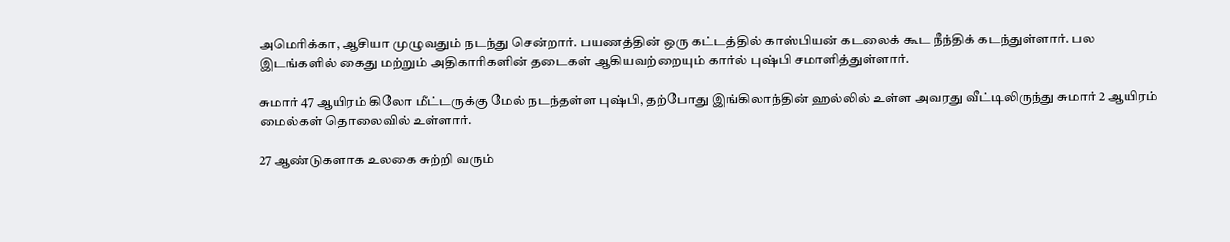அமெரிக்கா, ஆசியா முழுவதும் நடந்து சென்றார். பயணத்தின் ஒரு கட்டத்தில் காஸ்பியன் கடலைக் கூட நீந்திக் கடந்துள்ளார். பல இடங்களில் கைது மற்றும் அதிகாரிகளின் தடைகள் ஆகியவற்றையும் கார்ல் புஷ்பி சமாளித்துள்ளார்.

சுமார் 47 ஆயிரம் கிலோ மீட்டருக்கு மேல் நடந்தள்ள புஷ்பி, தற்போது இங்கிலாந்தின் ஹல்லில் உள்ள அவரது வீட்டிலிருந்து சுமார் 2 ஆயிரம் மைல்கள் தொலைவில் உள்ளார்.

27 ஆண்டுகளாக உலகை சுற்றி வரும்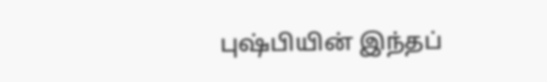புஷ்பியின் இந்தப்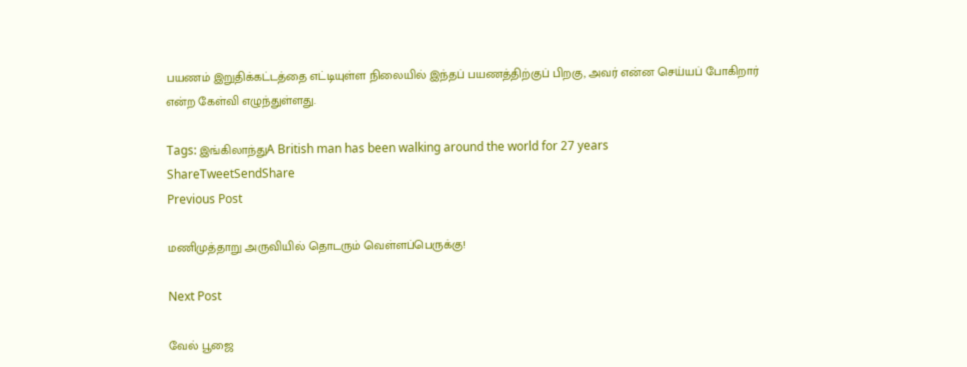பயணம் இறுதிக்கட்டத்தை எட்டியுள்ள நிலையில் இந்தப் பயணத்திற்குப் பிறகு, அவர் என்ன செய்யப் போகிறார் என்ற கேள்வி எழுந்துள்ளது.

Tags: இங்கிலாந்துA British man has been walking around the world for 27 years
ShareTweetSendShare
Previous Post

மணிமுத்தாறு அருவியில் தொடரும் வெள்ளப்பெருக்கு!

Next Post

வேல் பூஜை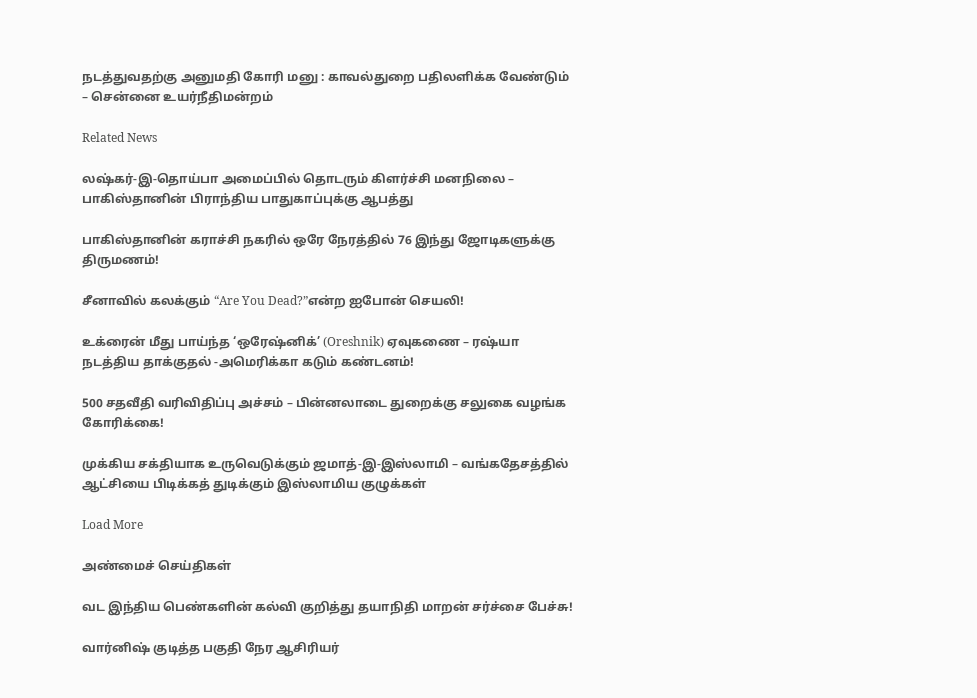நடத்துவதற்கு அனுமதி கோரி மனு : காவல்துறை பதிலளிக்க வேண்டும் – சென்னை உயர்நீதிமன்றம்

Related News

லஷ்கர்-இ-தொய்பா அமைப்பில் தொடரும் கிளர்ச்சி மனநிலை – பாகிஸ்தானின் பிராந்திய பாதுகாப்புக்கு ஆபத்து

பாகிஸ்தானின் கராச்சி நகரில் ஒரே நேரத்தில் 76 இந்து ஜோடிகளுக்கு திருமணம்!

சீனாவில் கலக்கும் “Are You Dead?”என்ற ஐபோன் செயலி!

உக்ரைன் மீது பாய்ந்த ‘ஒரேஷ்னிக்’ (Oreshnik) ஏவுகணை – ரஷ்யா நடத்திய தாக்குதல் -அமெரிக்கா கடும் கண்டனம்!

500 சதவீதி வரிவிதிப்பு அச்சம் – பின்னலாடை துறைக்கு சலுகை வழங்க கோரிக்கை!

முக்கிய சக்தியாக உருவெடுக்கும் ஜமாத்-இ-இஸ்லாமி – வங்கதேசத்தில் ஆட்சியை பிடிக்கத் துடிக்கும் இஸ்லாமிய குழுக்கள்

Load More

அண்மைச் செய்திகள்

வட இந்திய பெண்களின் கல்வி குறித்து தயாநிதி மாறன் சர்ச்சை பேச்சு!

வார்னிஷ் குடித்த பகுதி நேர ஆசிரியர்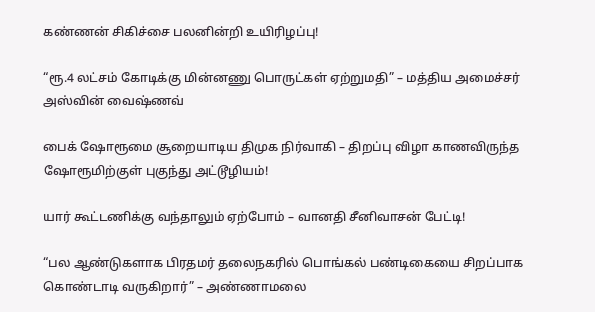கண்ணன் சிகிச்சை பலனின்றி உயிரிழப்பு!

“ரூ.4 லட்சம் கோடிக்கு மின்னணு பொருட்கள் ஏற்றுமதி” – மத்திய அமைச்சர் அஸ்வின் வைஷ்ணவ்

பைக் ஷோரூமை சூறையாடிய திமுக நிர்வாகி – திறப்பு விழா காணவிருந்த ஷோரூமிற்குள் புகுந்து அட்டூழியம்!

யார் கூட்டணிக்கு வந்தாலும் ஏற்போம் – வானதி சீனிவாசன் பேட்டி!

“பல ஆண்டுகளாக பிரதமர் தலைநகரில் பொங்கல் பண்டிகையை சிறப்பாக கொண்டாடி வருகிறார்” – அண்ணாமலை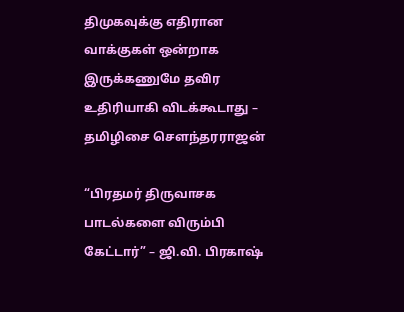திமுகவுக்கு எதிரான வாக்குகள் ஒன்றாக இருக்கணுமே தவிர உதிரியாகி விடக்கூடாது – தமிழிசை சௌந்தரராஜன்

“பிரதமர் திருவாசக பாடல்களை விரும்பி கேட்டார்” – ஜி.வி. பிரகாஷ்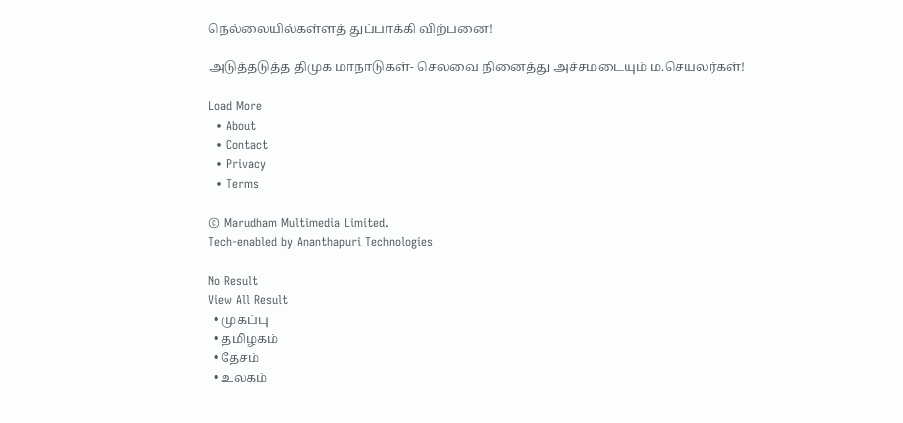நெல்லையில்கள்ளத் துப்பாக்கி விற்பனை!

அடுத்தடுத்த திமுக மாநாடுகள்- செலவை நினைத்து அச்சமடையும் ம.செயலர்கள்!

Load More
  • About
  • Contact
  • Privacy
  • Terms

© Marudham Multimedia Limited.
Tech-enabled by Ananthapuri Technologies

No Result
View All Result
  • முகப்பு
  • தமிழகம்
  • தேசம்
  • உலகம்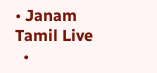• Janam Tamil Live
  •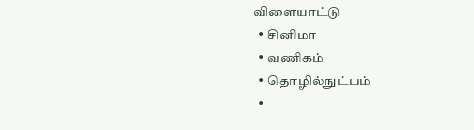விளையாட்டு
  • சினிமா
  • வணிகம்
  • தொழில்நுட்பம்
  •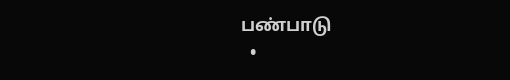பண்பாடு
  •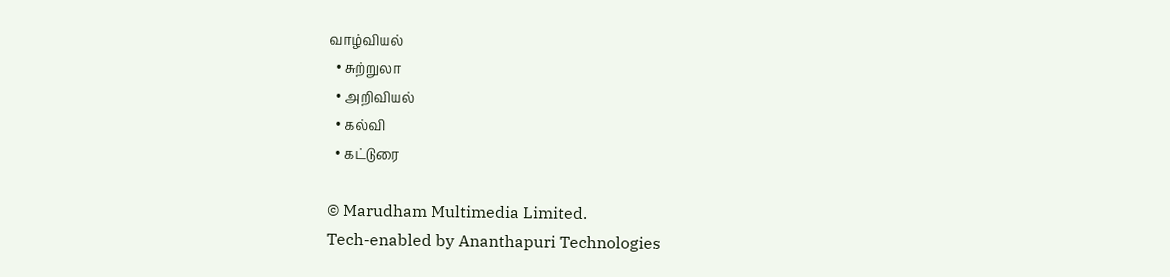வாழ்வியல்
  • சுற்றுலா
  • அறிவியல்
  • கல்வி
  • கட்டுரை

© Marudham Multimedia Limited.
Tech-enabled by Ananthapuri Technologies